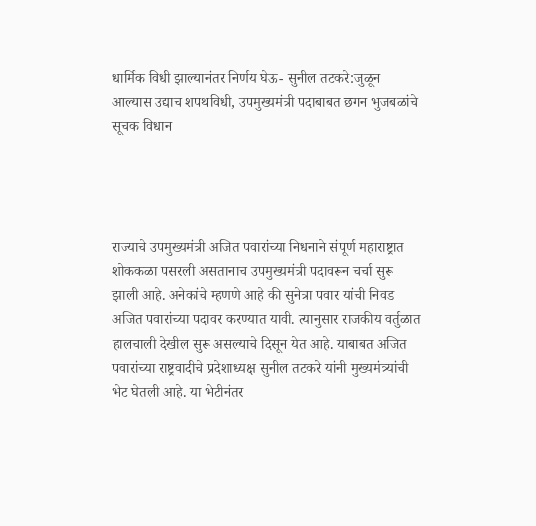धार्मिक विधी झाल्यानंतर निर्णय घेऊ- सुनील तटकरे:जुळून आल्यास उद्याच शपथविधी, उपमुख्यमंत्री पदाबाबत छगन भुजबळांचे सूचक विधान




राज्याचे उपमुख्यमंत्री अजित पवारांच्या निधनाने संपूर्ण महाराष्ट्रात शोककळा पसरली असतानाच उपमुख्यमंत्री पदावरून चर्चा सुरू झाली आहे. अनेकांचे म्हणणे आहे की सुनेत्रा पवार यांची निवड अजित पवारांच्या पदावर करण्यात यावी. त्यानुसार राजकीय वर्तुळात हालचाली देखील सुरू असल्याचे दिसून येत आहे. याबाबत अजित पवारांच्या राष्ट्रवादीचे प्रदेशाध्यक्ष सुनील तटकरे यांनी मुख्यमंत्र्यांची भेट घेतली आहे. या भेटीनंतर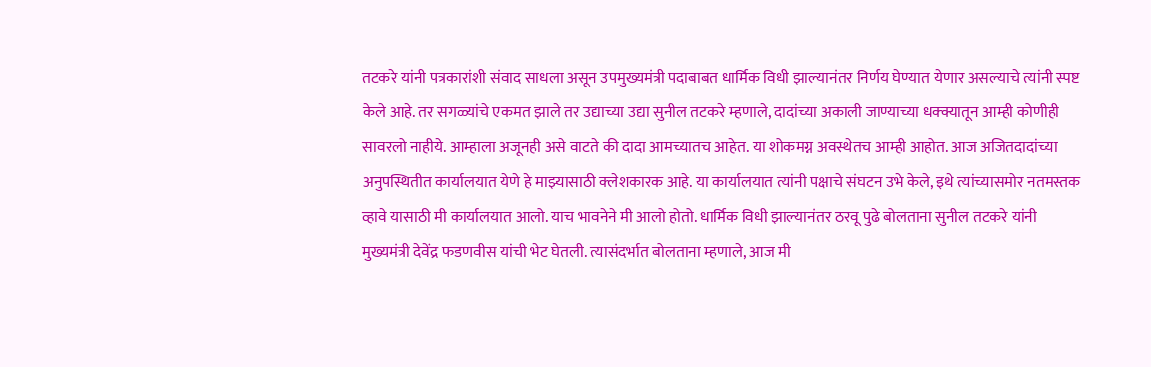तटकरे यांनी पत्रकारांशी संवाद साधला असून उपमुख्यमंत्री पदाबाबत धार्मिक विधी झाल्यानंतर निर्णय घेण्यात येणार असल्याचे त्यांनी स्पष्ट केले आहे. तर सगळ्यांचे एकमत झाले तर उद्याच्या उद्या सुनील तटकरे म्हणाले, दादांच्या अकाली जाण्याच्या धक्क्यातून आम्ही कोणीही सावरलो नाहीये. आम्हाला अजूनही असे वाटते की दादा आमच्यातच आहेत. या शोकमग्न अवस्थेतच आम्ही आहोत. आज अजितदादांच्या अनुपस्थितीत कार्यालयात येणे हे माझ्यासाठी क्लेशकारक आहे. या कार्यालयात त्यांनी पक्षाचे संघटन उभे केले, इथे त्यांच्यासमोर नतमस्तक व्हावे यासाठी मी कार्यालयात आलो. याच भावनेने मी आलो होतो. धार्मिक विधी झाल्यानंतर ठरवू पुढे बोलताना सुनील तटकरे यांनी मुख्यमंत्री देवेंद्र फडणवीस यांची भेट घेतली. त्यासंदर्भात बोलताना म्हणाले, आज मी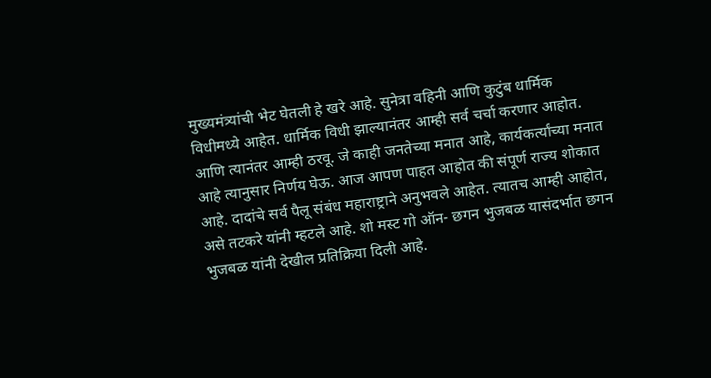मुख्यमंत्र्यांची भेट घेतली हे खरे आहे. सुनेत्रा वहिनी आणि कुटुंब धार्मिक विधीमध्ये आहेत. धार्मिक विधी झाल्यानंतर आम्ही सर्व चर्चा करणार आहोत. आणि त्यानंतर आम्ही ठरवू. जे काही जनतेच्या मनात आहे, कार्यकर्त्यांच्या मनात आहे त्यानुसार निर्णय घेऊ. आज आपण पाहत आहोत की संपूर्ण राज्य शोकात आहे. दादांचे सर्व पैलू संबंध महाराष्ट्राने अनुभवले आहेत. त्यातच आम्ही आहोत, असे तटकरे यांनी म्हटले आहे. शो मस्ट गो ऑन- छगन भुजबळ यासंदर्भात छगन भुजबळ यांनी देखील प्रतिक्रिया दिली आहे.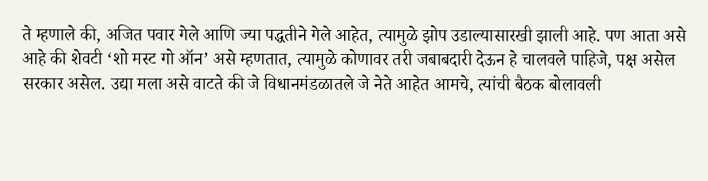ते म्हणाले की, अजित पवार गेले आणि ज्या पद्धतीने गेले आहेत, त्यामुळे झोप उडाल्यासारखी झाली आहे. पण आता असे आहे की शेवटी ‘शो मस्ट गो ऑन’ असे म्हणतात, त्यामुळे कोणावर तरी जबाबदारी देऊन हे चालवले पाहिजे, पक्ष असेल सरकार असेल. उद्या मला असे वाटते की जे विधानमंडळातले जे नेते आहेत आमचे, त्यांची बैठक बोलावली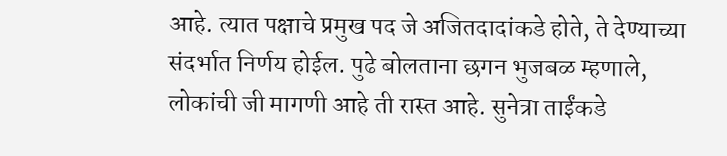आहे. त्यात पक्षाचे प्रमुख पद जे अजितदादांकडे होते, ते देण्याच्या संदर्भात निर्णय होईल. पुढे बोलताना छगन भुजबळ म्हणाले, लोकांची जी मागणी आहे ती रास्त आहे. सुनेत्रा ताईंकडे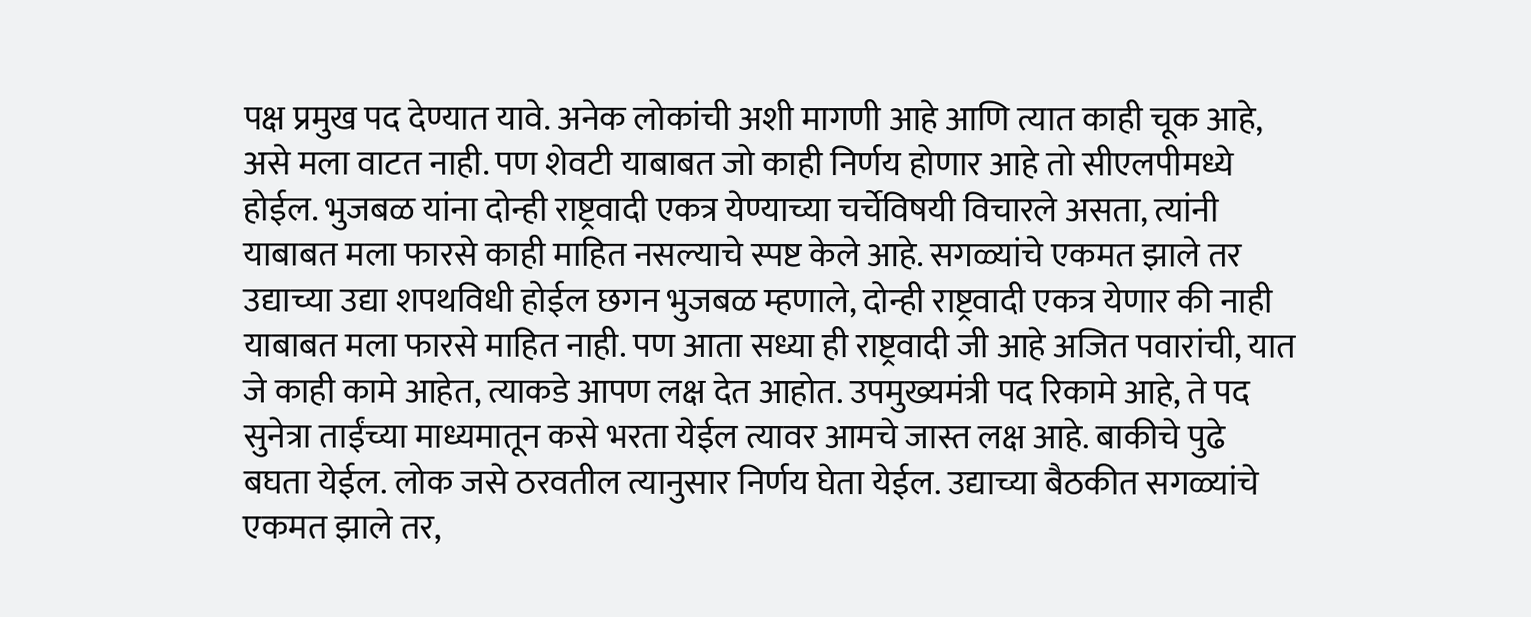पक्ष प्रमुख पद देण्यात यावे. अनेक लोकांची अशी मागणी आहे आणि त्यात काही चूक आहे, असे मला वाटत नाही. पण शेवटी याबाबत जो काही निर्णय होणार आहे तो सीएलपीमध्ये होईल. भुजबळ यांना दोन्ही राष्ट्रवादी एकत्र येण्याच्या चर्चेविषयी विचारले असता, त्यांनी याबाबत मला फारसे काही माहित नसल्याचे स्पष्ट केले आहे. सगळ्यांचे एकमत झाले तर उद्याच्या उद्या शपथविधी होईल छगन भुजबळ म्हणाले, दोन्ही राष्ट्रवादी एकत्र येणार की नाही याबाबत मला फारसे माहित नाही. पण आता सध्या ही राष्ट्रवादी जी आहे अजित पवारांची, यात जे काही कामे आहेत, त्याकडे आपण लक्ष देत आहोत. उपमुख्यमंत्री पद रिकामे आहे, ते पद सुनेत्रा ताईंच्या माध्यमातून कसे भरता येईल त्यावर आमचे जास्त लक्ष आहे. बाकीचे पुढे बघता येईल. लोक जसे ठरवतील त्यानुसार निर्णय घेता येईल. उद्याच्या बैठकीत सगळ्यांचे एकमत झाले तर,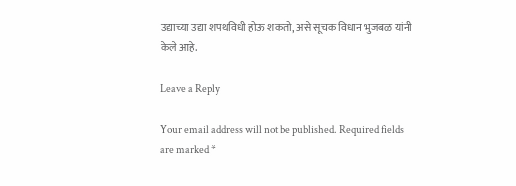उद्याच्या उद्या शपथविधी होऊ शकतो, असे सूचक विधान भुजबळ यांनी केले आहे.

Leave a Reply

Your email address will not be published. Required fields are marked *